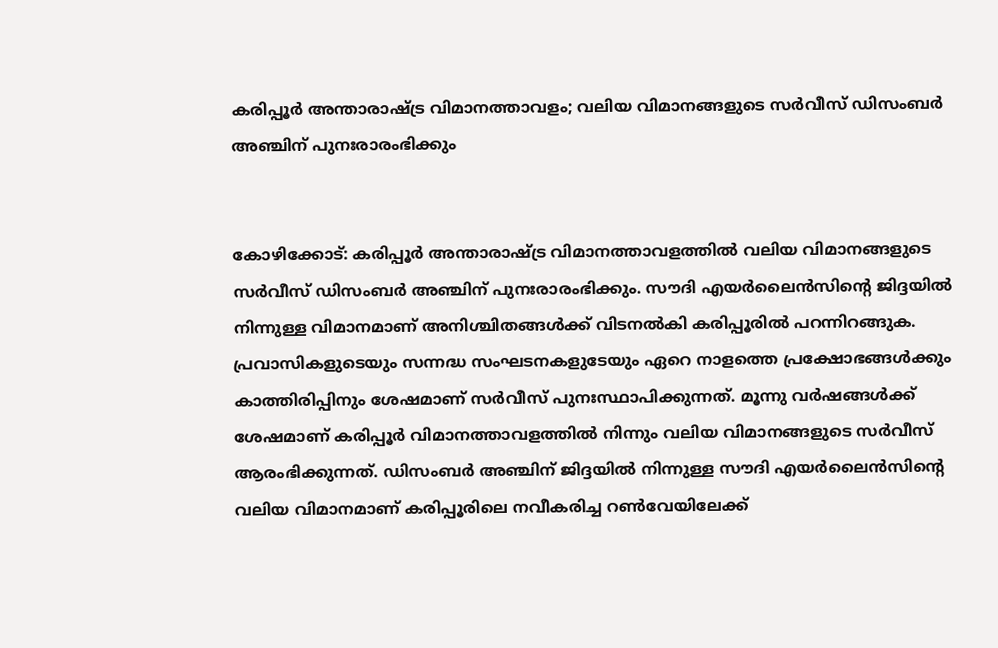കരിപ്പൂര്‍ അന്താരാഷ്ട്ര വിമാനത്താവളം; വലിയ വിമാനങ്ങളുടെ സര്‍വീസ് ഡിസംബര്‍ അഞ്ചിന് പുനഃരാരംഭിക്കും


കോഴിക്കോട്: കരിപ്പൂര്‍ അന്താരാഷ്ട്ര വിമാനത്താവളത്തില്‍ വലിയ വിമാനങ്ങളുടെ സര്‍വീസ് ഡിസംബര്‍ അഞ്ചിന് പുനഃരാരംഭിക്കും. സൗദി എയര്‍ലൈന്‍സിന്റെ ജിദ്ദയില്‍ നിന്നുള്ള വിമാനമാണ് അനിശ്ചിതങ്ങള്‍ക്ക് വിടനല്‍കി കരിപ്പൂരില്‍ പറന്നിറങ്ങുക. പ്രവാസികളുടെയും സന്നദ്ധ സംഘടനകളുടേയും ഏറെ നാളത്തെ പ്രക്ഷോഭങ്ങള്‍ക്കും കാത്തിരിപ്പിനും ശേഷമാണ് സര്‍വീസ് പുനഃസ്ഥാപിക്കുന്നത്. മൂന്നു വര്‍ഷങ്ങള്‍ക്ക് ശേഷമാണ് കരിപ്പൂര്‍ വിമാനത്താവളത്തില്‍ നിന്നും വലിയ വിമാനങ്ങളുടെ സര്‍വീസ് ആരംഭിക്കുന്നത്. ഡിസംബര്‍ അഞ്ചിന് ജിദ്ദയില്‍ നിന്നുള്ള സൗദി എയര്‍ലൈന്‍സിന്റെ വലിയ വിമാനമാണ് കരിപ്പൂരിലെ നവീകരിച്ച റണ്‍വേയിലേക്ക്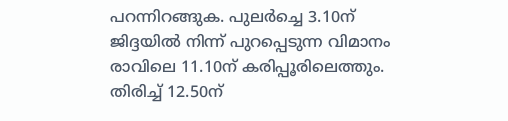പറന്നിറങ്ങുക. പുലര്‍ച്ചെ 3.10ന് ജിദ്ദയില്‍ നിന്ന് പുറപ്പെടുന്ന വിമാനം രാവിലെ 11.10ന് കരിപ്പൂരിലെത്തും. തിരിച്ച് 12.50ന്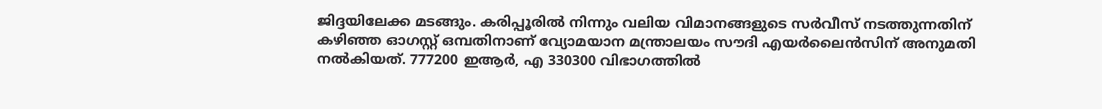ജിദ്ദയിലേക്ക മടങ്ങും. കരിപ്പൂരില്‍ നിന്നും വലിയ വിമാനങ്ങളുടെ സര്‍വീസ് നടത്തുന്നതിന് കഴിഞ്ഞ ഓഗസ്റ്റ് ഒമ്പതിനാണ് വ്യോമയാന മന്ത്രാലയം സൗദി എയര്‍ലൈന്‍സിന് അനുമതി നല്‍കിയത്. 777200 ഇആര്‍, എ 330300 വിഭാഗത്തില്‍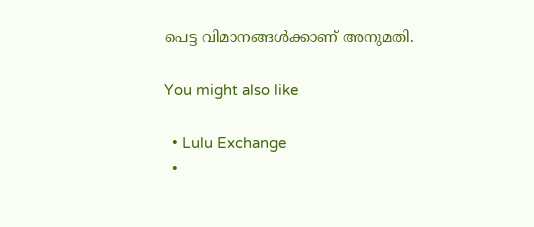പെട്ട വിമാനങ്ങള്‍ക്കാണ് അനുമതി.

You might also like

  • Lulu Exchange
  •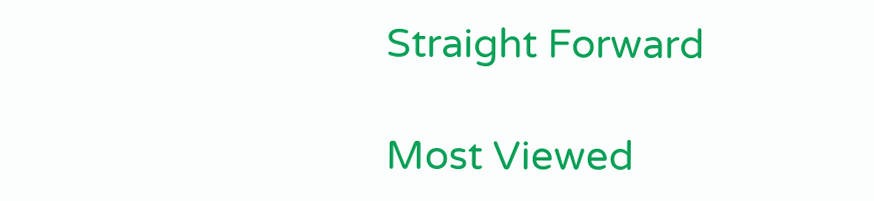Straight Forward

Most Viewed